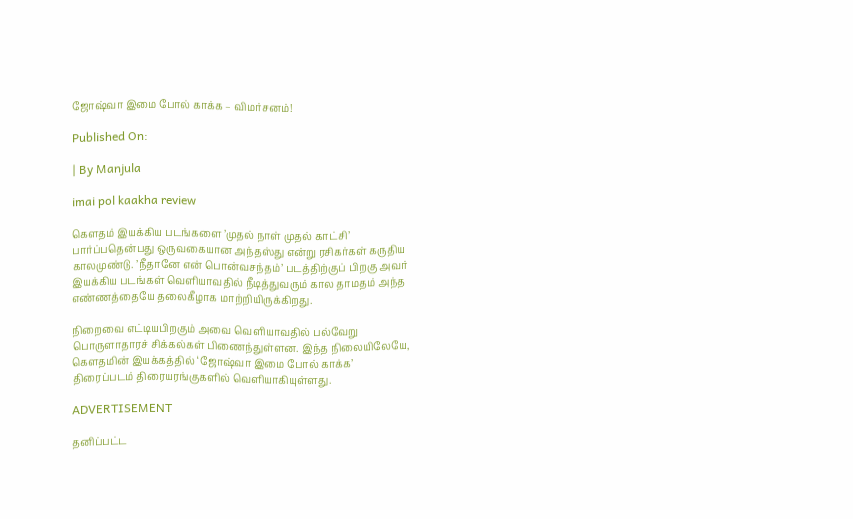ஜோஷ்வா இமை போல் காக்க – விமர்சனம்!

Published On:

| By Manjula

imai pol kaakha review

கௌதம் இயக்கிய படங்களை ’முதல் நாள் முதல் காட்சி’ பார்ப்பதென்பது ஒருவகையான அந்தஸ்து என்று ரசிகர்கள் கருதிய காலமுண்டு. ’நீதானே என் பொன்வசந்தம்’ படத்திற்குப் பிறகு அவர் இயக்கிய படங்கள் வெளியாவதில் நீடித்துவரும் கால தாமதம் அந்த எண்ணத்தையே தலைகீழாக மாற்றியிருக்கிறது.

நிறைவை எட்டியபிறகும் அவை வெளியாவதில் பல்வேறு பொருளாதாரச் சிக்கல்கள் பிணைந்துள்ளன. இந்த நிலையிலேயே, கௌதமின் இயக்கத்தில் ‘ஜோஷ்வா இமை போல் காக்க’ திரைப்படம் திரையரங்குகளில் வெளியாகியுள்ளது.

ADVERTISEMENT

தனிப்பட்ட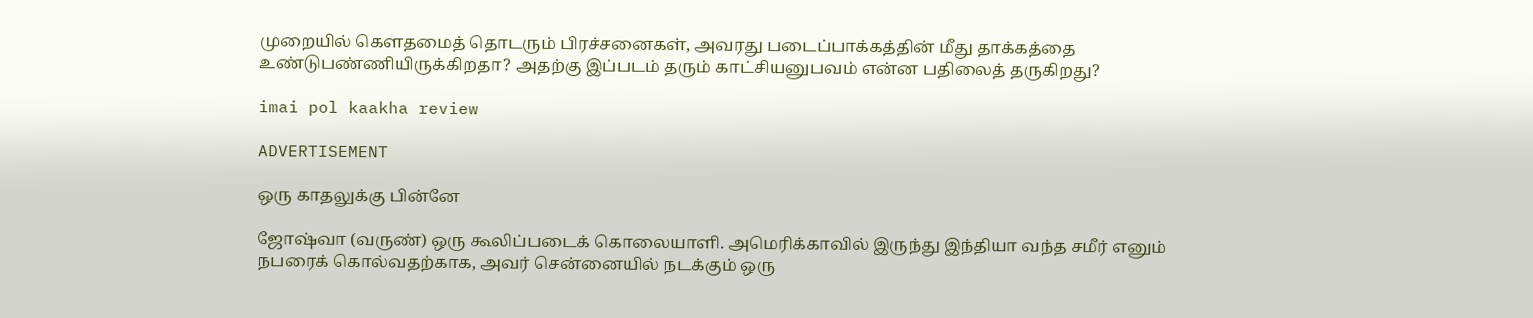முறையில் கௌதமைத் தொடரும் பிரச்சனைகள், அவரது படைப்பாக்கத்தின் மீது தாக்கத்தை உண்டுபண்ணியிருக்கிறதா? அதற்கு இப்படம் தரும் காட்சியனுபவம் என்ன பதிலைத் தருகிறது?

imai pol kaakha review

ADVERTISEMENT

ஒரு காதலுக்கு பின்னே

ஜோஷ்வா (வருண்) ஒரு கூலிப்படைக் கொலையாளி. அமெரிக்காவில் இருந்து இந்தியா வந்த சமீர் எனும் நபரைக் கொல்வதற்காக, அவர் சென்னையில் நடக்கும் ஒரு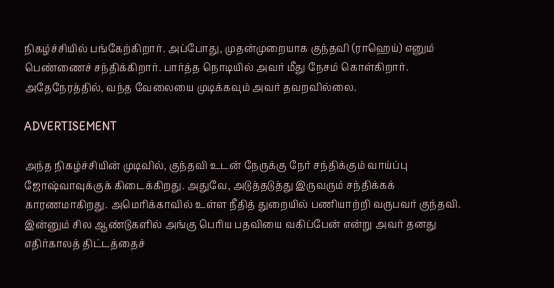நிகழ்ச்சியில் பங்கேற்கிறார். அப்போது, முதன்முறையாக குந்தவி (ராஹெய்) எனும் பெண்ணைச் சந்திக்கிறார். பார்த்த நொடியில் அவர் மீது நேசம் கொள்கிறார். அதேநேரத்தில், வந்த வேலையை முடிக்கவும் அவர் தவறவில்லை.

ADVERTISEMENT

அந்த நிகழ்ச்சியின் முடிவில், குந்தவி உடன் நேருக்கு நேர் சந்திக்கும் வாய்ப்பு ஜோஷ்வாவுக்குக் கிடைக்கிறது. அதுவே, அடுத்தடுத்து இருவரும் சந்திக்கக் காரணமாகிறது. அமெரிக்காவில் உள்ள நீதித் துறையில் பணியாற்றி வருபவர் குந்தவி. இன்னும் சில ஆண்டுகளில் அங்கு பெரிய பதவியை வகிப்பேன் என்று அவர் தனது எதிர்காலத் திட்டத்தைச்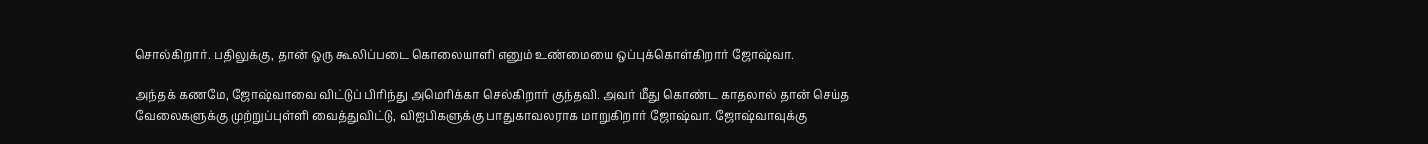சொல்கிறார். பதிலுக்கு, தான் ஒரு கூலிப்படை கொலையாளி எனும் உண்மையை ஒப்புக்கொள்கிறார் ஜோஷ்வா.

அந்தக் கணமே, ஜோஷ்வாவை விட்டுப் பிரிந்து அமெரிக்கா செல்கிறார் குந்தவி. அவர் மீது கொண்ட காதலால் தான் செய்த வேலைகளுக்கு முற்றுப்புள்ளி வைத்துவிட்டு, விஐபிகளுக்கு பாதுகாவலராக மாறுகிறார் ஜோஷ்வா. ஜோஷ்வாவுக்கு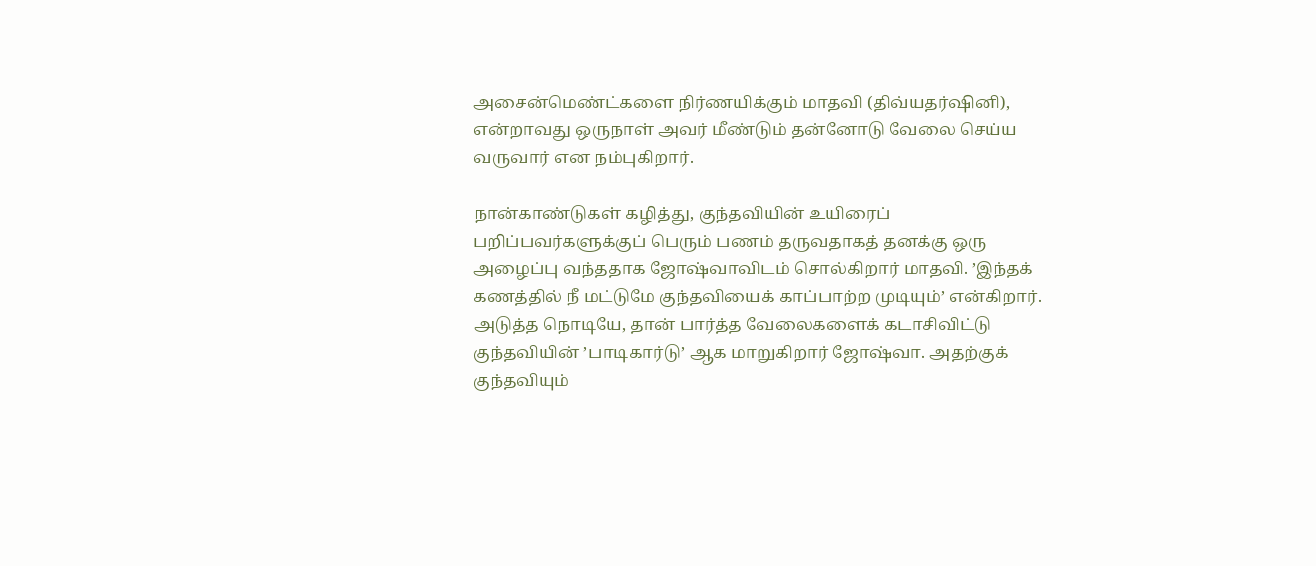அசைன்மெண்ட்களை நிர்ணயிக்கும் மாதவி (திவ்யதர்ஷினி), என்றாவது ஒருநாள் அவர் மீண்டும் தன்னோடு வேலை செய்ய வருவார் என நம்புகிறார்.

நான்காண்டுகள் கழித்து, குந்தவியின் உயிரைப் பறிப்பவர்களுக்குப் பெரும் பணம் தருவதாகத் தனக்கு ஒரு அழைப்பு வந்ததாக ஜோஷ்வாவிடம் சொல்கிறார் மாதவி. ’இந்தக் கணத்தில் நீ மட்டுமே குந்தவியைக் காப்பாற்ற முடியும்’ என்கிறார். அடுத்த நொடியே, தான் பார்த்த வேலைகளைக் கடாசிவிட்டு குந்தவியின் ’பாடிகார்டு’ ஆக மாறுகிறார் ஜோஷ்வா. அதற்குக் குந்தவியும்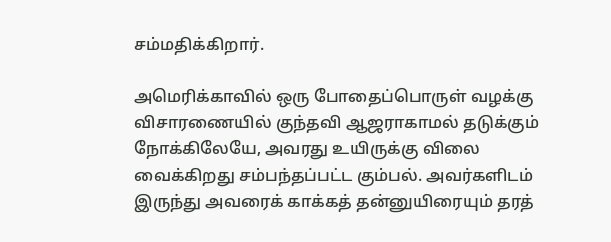சம்மதிக்கிறார்.

அமெரிக்காவில் ஒரு போதைப்பொருள் வழக்கு விசாரணையில் குந்தவி ஆஜராகாமல் தடுக்கும் நோக்கிலேயே, அவரது உயிருக்கு விலை வைக்கிறது சம்பந்தப்பட்ட கும்பல். அவர்களிடம் இருந்து அவரைக் காக்கத் தன்னுயிரையும் தரத்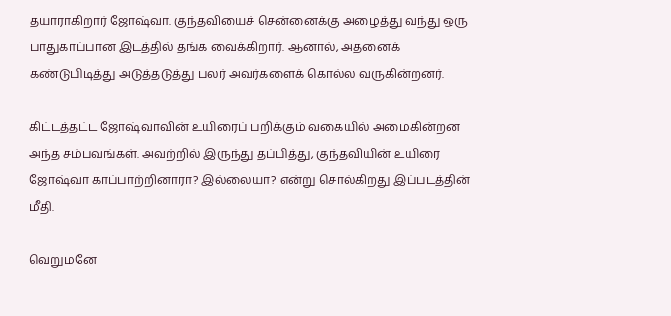தயாராகிறார் ஜோஷ்வா. குந்தவியைச் சென்னைக்கு அழைத்து வந்து ஒரு பாதுகாப்பான இடத்தில் தங்க வைக்கிறார். ஆனால், அதனைக் கண்டுபிடித்து அடுத்தடுத்து பலர் அவர்களைக் கொல்ல வருகின்றனர்.

கிட்டத்தட்ட ஜோஷ்வாவின் உயிரைப் பறிக்கும் வகையில் அமைகின்றன அந்த சம்பவங்கள். அவற்றில் இருந்து தப்பித்து, குந்தவியின் உயிரை ஜோஷ்வா காப்பாற்றினாரா? இல்லையா? என்று சொல்கிறது இப்படத்தின் மீதி.

வெறுமனே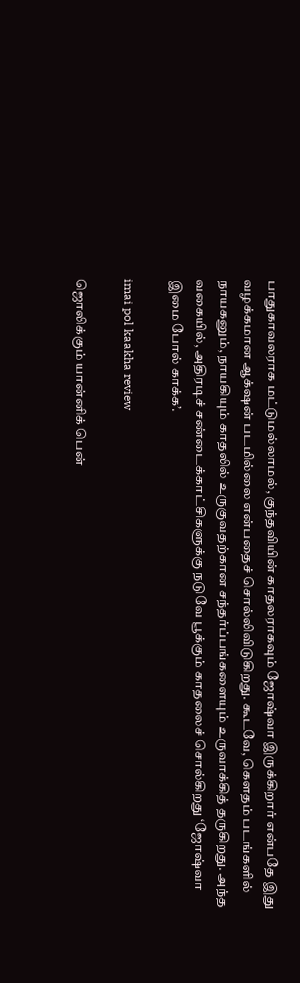பாதுகாவலராக மட்டுமல்லாமல், குந்தவியின் காதலராகவும் ஜோஷ்வா இருக்கிறார் என்பதே இது வழக்கமான ஆக்‌ஷன் படமில்லை என்பதைச் சொல்லிவிடுகிறது. கூடவே, கௌதம் படங்களில் நாயகனும், நாயகியும் காதலில் உருகுவதற்கான சந்தர்ப்பங்களையும் உருவாக்கித் தருகிறது. அந்த வகையில், அதிரடிச் சண்டைக்காட்சிகளுக்கு நடுவே பூக்கும் காதலைச் சொல்கிறது ‘ஜோஷ்வா இமை போல் காக்க’.

imai pol kaakha review

ஜொலிக்கும் யான்னிக் பென்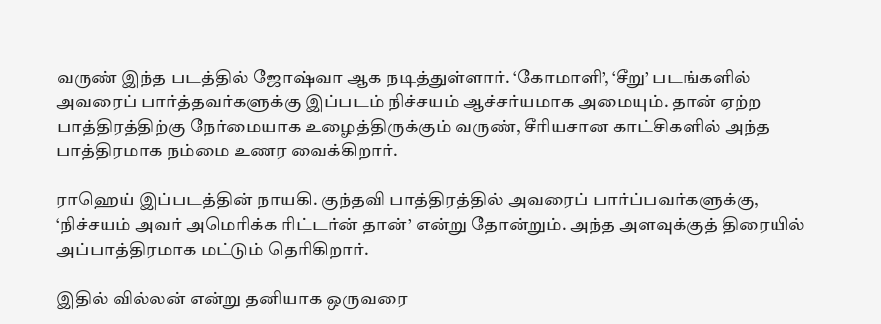வருண் இந்த படத்தில் ஜோஷ்வா ஆக நடித்துள்ளார். ‘கோமாளி’, ‘சீறு’ படங்களில் அவரைப் பார்த்தவர்களுக்கு இப்படம் நிச்சயம் ஆச்சர்யமாக அமையும். தான் ஏற்ற பாத்திரத்திற்கு நேர்மையாக உழைத்திருக்கும் வருண், சீரியசான காட்சிகளில் அந்த பாத்திரமாக நம்மை உணர வைக்கிறார்.

ராஹெய் இப்படத்தின் நாயகி. குந்தவி பாத்திரத்தில் அவரைப் பார்ப்பவர்களுக்கு, ‘நிச்சயம் அவர் அமெரிக்க ரிட்டர்ன் தான்’ என்று தோன்றும். அந்த அளவுக்குத் திரையில் அப்பாத்திரமாக மட்டும் தெரிகிறார்.

இதில் வில்லன் என்று தனியாக ஒருவரை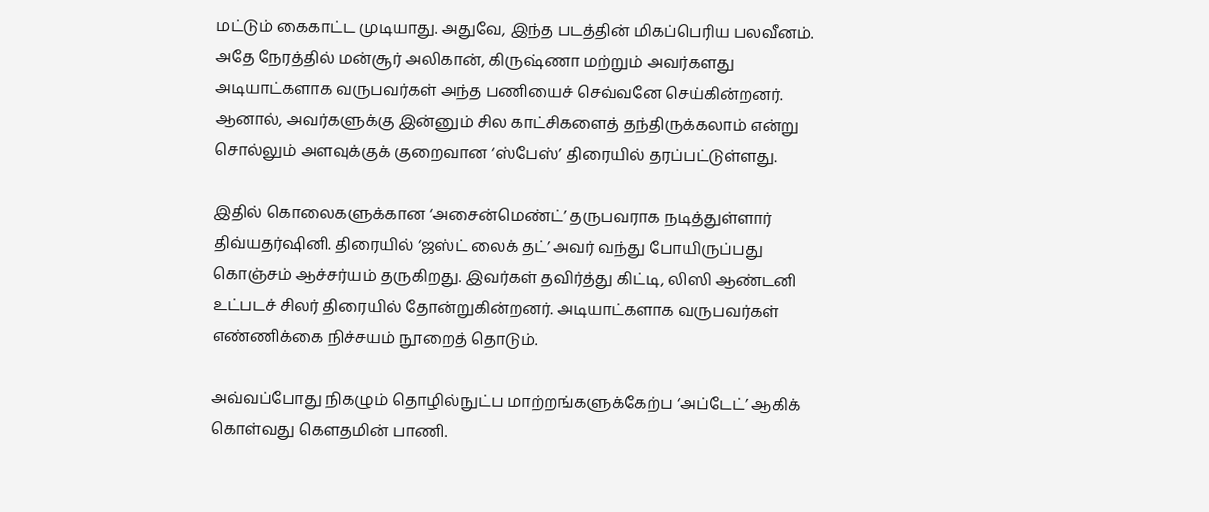மட்டும் கைகாட்ட முடியாது. அதுவே, இந்த படத்தின் மிகப்பெரிய பலவீனம். அதே நேரத்தில் மன்சூர் அலிகான், கிருஷ்ணா மற்றும் அவர்களது அடியாட்களாக வருபவர்கள் அந்த பணியைச் செவ்வனே செய்கின்றனர். ஆனால், அவர்களுக்கு இன்னும் சில காட்சிகளைத் தந்திருக்கலாம் என்று சொல்லும் அளவுக்குக் குறைவான ‘ஸ்பேஸ்’ திரையில் தரப்பட்டுள்ளது.

இதில் கொலைகளுக்கான ‘அசைன்மெண்ட்’ தருபவராக நடித்துள்ளார் திவ்யதர்ஷினி. திரையில் ‘ஜஸ்ட் லைக் தட்’ அவர் வந்து போயிருப்பது கொஞ்சம் ஆச்சர்யம் தருகிறது. இவர்கள் தவிர்த்து கிட்டி, லிஸி ஆண்டனி உட்படச் சிலர் திரையில் தோன்றுகின்றனர். அடியாட்களாக வருபவர்கள் எண்ணிக்கை நிச்சயம் நூறைத் தொடும்.

அவ்வப்போது நிகழும் தொழில்நுட்ப மாற்றங்களுக்கேற்ப ‘அப்டேட்’ ஆகிக் கொள்வது கௌதமின் பாணி.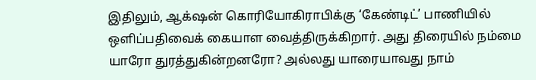இதிலும், ஆக்‌ஷன் கொரியோகிராபிக்கு ‘கேண்டிட்’ பாணியில் ஒளிப்பதிவைக் கையாள வைத்திருக்கிறார். அது திரையில் நம்மை யாரோ துரத்துகின்றனரோ? அல்லது யாரையாவது நாம்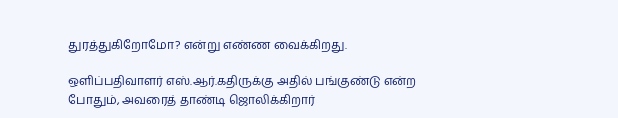துரத்துகிறோமோ? என்று எண்ண வைக்கிறது.

ஒளிப்பதிவாளர் எஸ்.ஆர்.கதிருக்கு அதில் பங்குண்டு என்ற போதும், அவரைத் தாண்டி ஜொலிக்கிறார்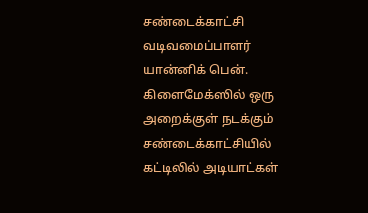சண்டைக்காட்சி வடிவமைப்பாளர் யான்னிக் பென். கிளைமேக்ஸில் ஒரு அறைக்குள் நடக்கும் சண்டைக்காட்சியில் கட்டிலில் அடியாட்கள்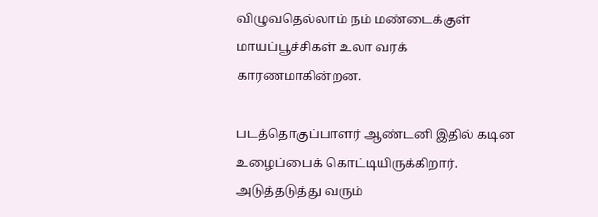விழுவதெல்லாம் நம் மண்டைக்குள் மாயப்பூச்சிகள் உலா வரக் காரணமாகின்றன.

படத்தொகுப்பாளர் ஆண்டனி இதில் கடின உழைப்பைக் கொட்டியிருக்கிறார். அடுத்தடுத்து வரும்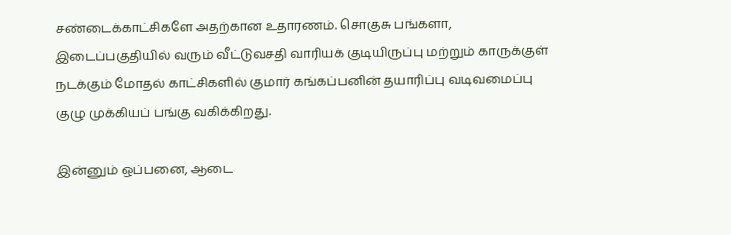சண்டைக்காட்சிகளே அதற்கான உதாரணம். சொகுசு பங்களா, இடைப்பகுதியில் வரும் வீட்டுவசதி வாரியக் குடியிருப்பு மற்றும் காருக்குள் நடக்கும் மோதல் காட்சிகளில் குமார் கங்கப்பனின் தயாரிப்பு வடிவமைப்பு குழு முக்கியப் பங்கு வகிக்கிறது.

இன்னும் ஒப்பனை, ஆடை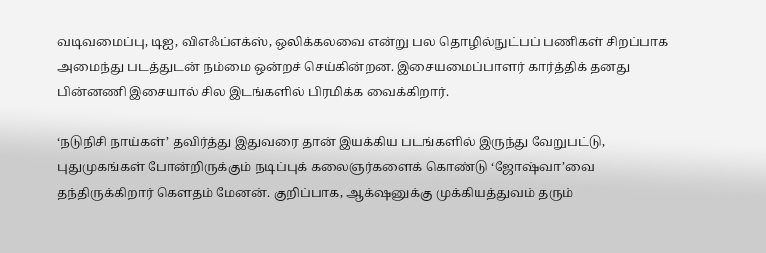வடிவமைப்பு, டிஐ, விஎஃப்எக்ஸ், ஒலிக்கலவை என்று பல தொழில்நுட்பப் பணிகள் சிறப்பாக அமைந்து படத்துடன் நம்மை ஒன்றச் செய்கின்றன. இசையமைப்பாளர் கார்த்திக் தனது பின்னணி இசையால் சில இடங்களில் பிரமிக்க வைக்கிறார்.

‘நடுநிசி நாய்கள்’ தவிர்த்து இதுவரை தான் இயக்கிய படங்களில் இருந்து வேறுபட்டு, புதுமுகங்கள் போன்றிருக்கும் நடிப்புக் கலைஞர்களைக் கொண்டு ‘ஜோஷ்வா’வை தந்திருக்கிறார் கௌதம் மேனன். குறிப்பாக, ஆக்‌ஷனுக்கு முக்கியத்துவம் தரும்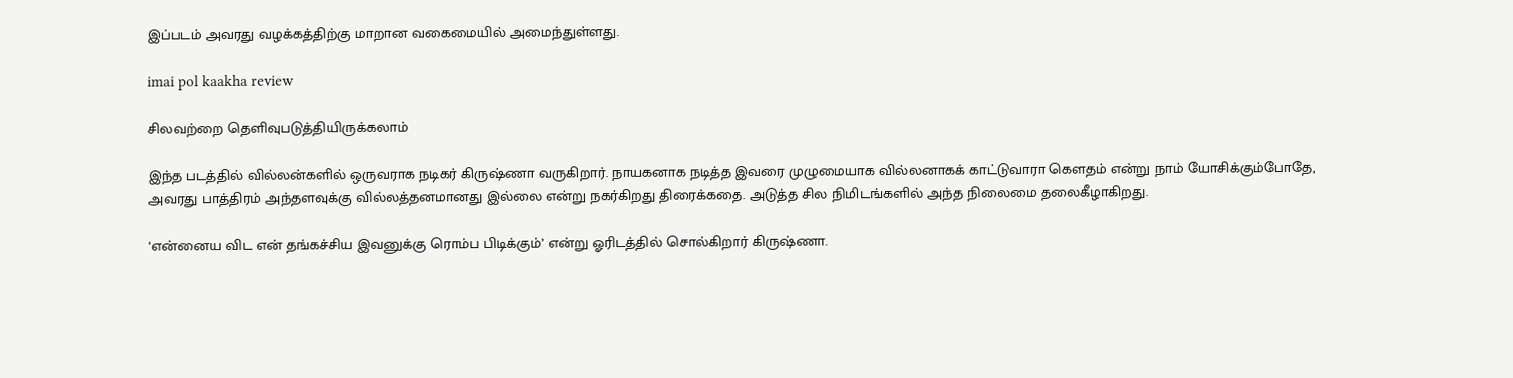இப்படம் அவரது வழக்கத்திற்கு மாறான வகைமையில் அமைந்துள்ளது.

imai pol kaakha review

சிலவற்றை தெளிவுபடுத்தியிருக்கலாம்

இந்த படத்தில் வில்லன்களில் ஒருவராக நடிகர் கிருஷ்ணா வருகிறார். நாயகனாக நடித்த இவரை முழுமையாக வில்லனாகக் காட்டுவாரா கௌதம் என்று நாம் யோசிக்கும்போதே, அவரது பாத்திரம் அந்தளவுக்கு வில்லத்தனமானது இல்லை என்று நகர்கிறது திரைக்கதை. அடுத்த சில நிமிடங்களில் அந்த நிலைமை தலைகீழாகிறது.

‘என்னைய விட என் தங்கச்சிய இவனுக்கு ரொம்ப பிடிக்கும்’ என்று ஓரிடத்தில் சொல்கிறார் கிருஷ்ணா.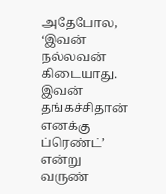அதேபோல, ‘இவன் நல்லவன் கிடையாது. இவன் தங்கச்சிதான் எனக்கு ப்ரெண்ட்’ என்று வருண்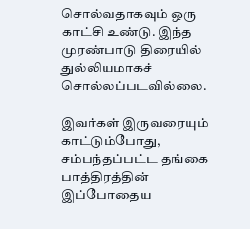சொல்வதாகவும் ஒரு காட்சி உண்டு. இந்த முரண்பாடு திரையில் துல்லியமாகச் சொல்லப்படவில்லை.

இவர்கள் இருவரையும் காட்டும்போது, சம்பந்தப்பட்ட தங்கை பாத்திரத்தின் இப்போதைய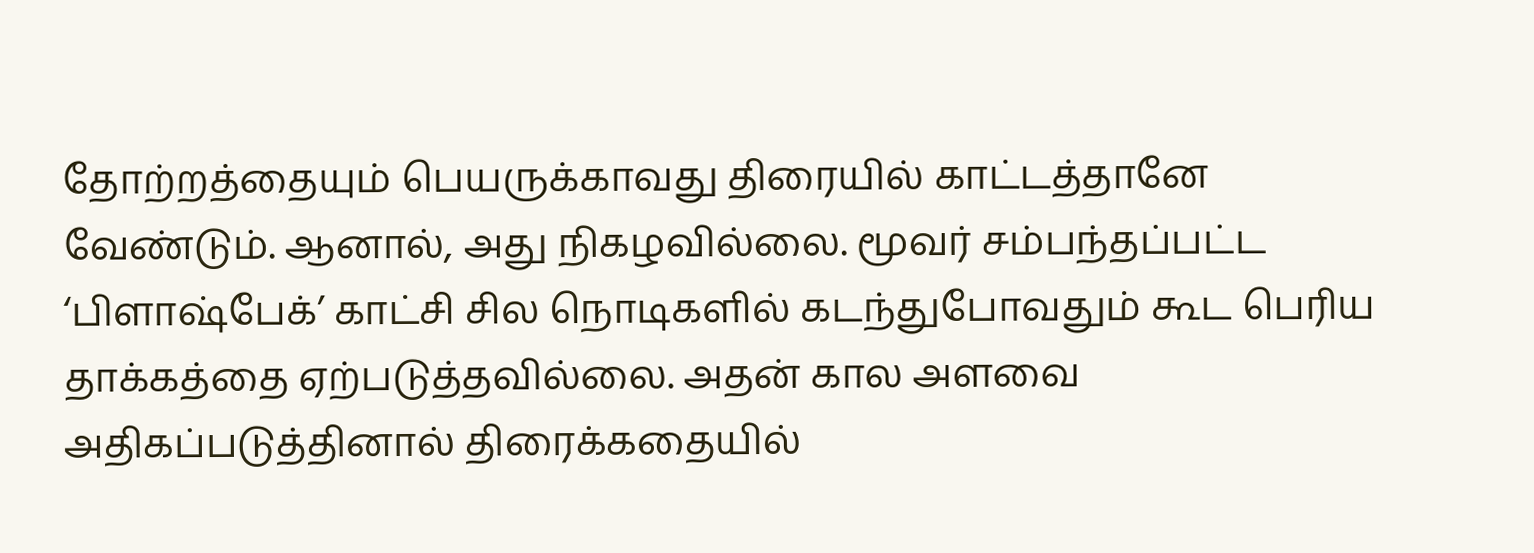தோற்றத்தையும் பெயருக்காவது திரையில் காட்டத்தானே வேண்டும். ஆனால், அது நிகழவில்லை. மூவர் சம்பந்தப்பட்ட ‘பிளாஷ்பேக்’ காட்சி சில நொடிகளில் கடந்துபோவதும் கூட பெரிய தாக்கத்தை ஏற்படுத்தவில்லை. அதன் கால அளவை அதிகப்படுத்தினால் திரைக்கதையில்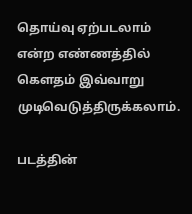தொய்வு ஏற்படலாம் என்ற எண்ணத்தில் கௌதம் இவ்வாறு முடிவெடுத்திருக்கலாம்.

படத்தின்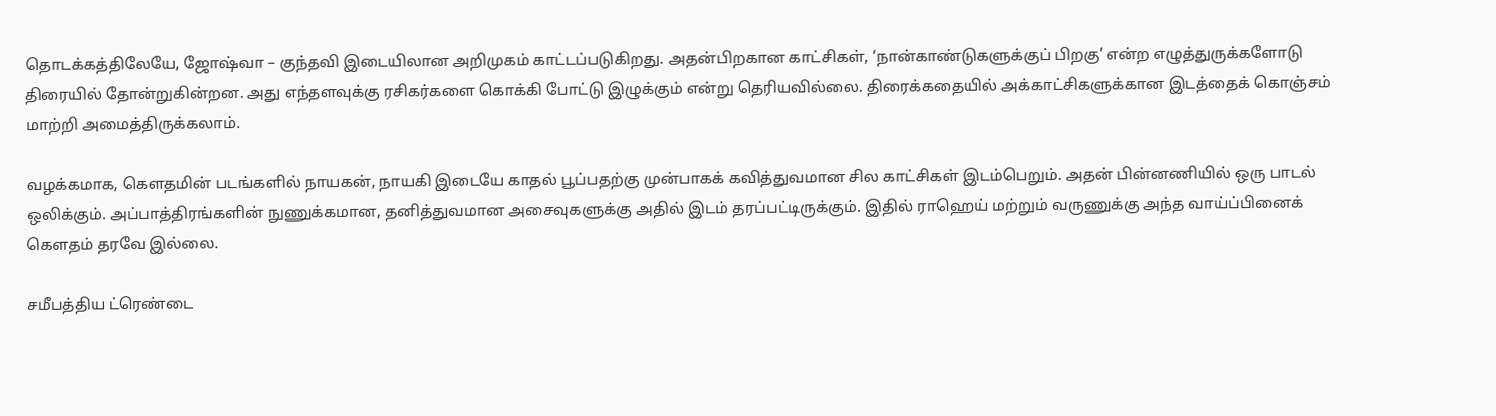தொடக்கத்திலேயே, ஜோஷ்வா – குந்தவி இடையிலான அறிமுகம் காட்டப்படுகிறது. அதன்பிறகான காட்சிகள், ‘நான்காண்டுகளுக்குப் பிறகு’ என்ற எழுத்துருக்களோடு திரையில் தோன்றுகின்றன. அது எந்தளவுக்கு ரசிகர்களை கொக்கி போட்டு இழுக்கும் என்று தெரியவில்லை. திரைக்கதையில் அக்காட்சிகளுக்கான இடத்தைக் கொஞ்சம் மாற்றி அமைத்திருக்கலாம்.

வழக்கமாக, கௌதமின் படங்களில் நாயகன், நாயகி இடையே காதல் பூப்பதற்கு முன்பாகக் கவித்துவமான சில காட்சிகள் இடம்பெறும். அதன் பின்னணியில் ஒரு பாடல் ஒலிக்கும். அப்பாத்திரங்களின் நுணுக்கமான, தனித்துவமான அசைவுகளுக்கு அதில் இடம் தரப்பட்டிருக்கும். இதில் ராஹெய் மற்றும் வருணுக்கு அந்த வாய்ப்பினைக் கௌதம் தரவே இல்லை.

சமீபத்திய ட்ரெண்டை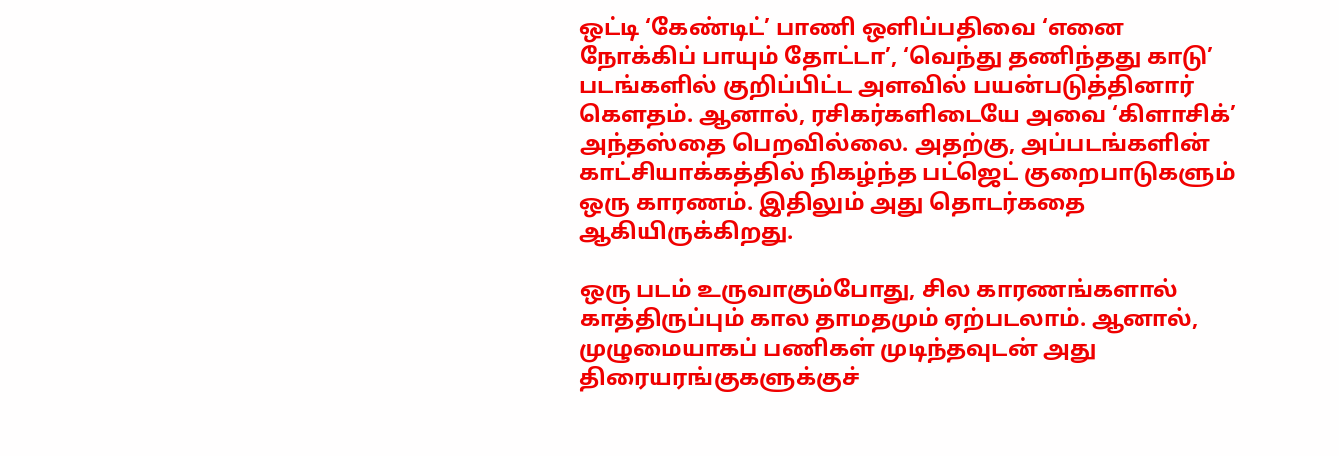ஒட்டி ‘கேண்டிட்’ பாணி ஒளிப்பதிவை ‘எனை நோக்கிப் பாயும் தோட்டா’, ‘வெந்து தணிந்தது காடு’ படங்களில் குறிப்பிட்ட அளவில் பயன்படுத்தினார் கௌதம். ஆனால், ரசிகர்களிடையே அவை ‘கிளாசிக்’ அந்தஸ்தை பெறவில்லை. அதற்கு, அப்படங்களின் காட்சியாக்கத்தில் நிகழ்ந்த பட்ஜெட் குறைபாடுகளும் ஒரு காரணம். இதிலும் அது தொடர்கதை ஆகியிருக்கிறது.

ஒரு படம் உருவாகும்போது, சில காரணங்களால் காத்திருப்பும் கால தாமதமும் ஏற்படலாம். ஆனால், முழுமையாகப் பணிகள் முடிந்தவுடன் அது திரையரங்குகளுக்குச்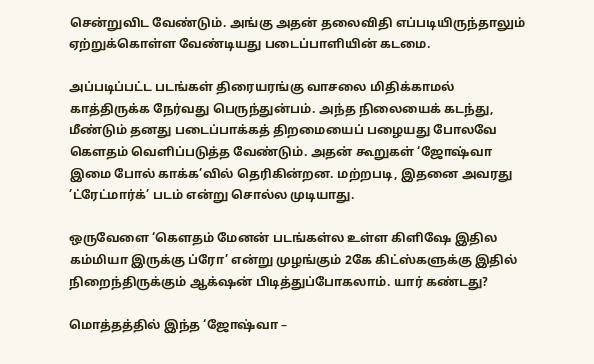சென்றுவிட வேண்டும். அங்கு அதன் தலைவிதி எப்படியிருந்தாலும் ஏற்றுக்கொள்ள வேண்டியது படைப்பாளியின் கடமை.

அப்படிப்பட்ட படங்கள் திரையரங்கு வாசலை மிதிக்காமல் காத்திருக்க நேர்வது பெருந்துன்பம். அந்த நிலையைக் கடந்து, மீண்டும் தனது படைப்பாக்கத் திறமையைப் பழையது போலவே கௌதம் வெளிப்படுத்த வேண்டும். அதன் கூறுகள் ‘ஜோஷ்வா இமை போல் காக்க’வில் தெரிகின்றன. மற்றபடி, இதனை அவரது ’ட்ரேட்மார்க்’ படம் என்று சொல்ல முடியாது.

ஒருவேளை ‘கௌதம் மேனன் படங்கள்ல உள்ள கிளிஷே இதில கம்மியா இருக்கு ப்ரோ’ என்று முழங்கும் 2கே கிட்ஸ்களுக்கு இதில் நிறைந்திருக்கும் ஆக்‌ஷன் பிடித்துப்போகலாம். யார் கண்டது?

மொத்தத்தில் இந்த ‘ஜோஷ்வா –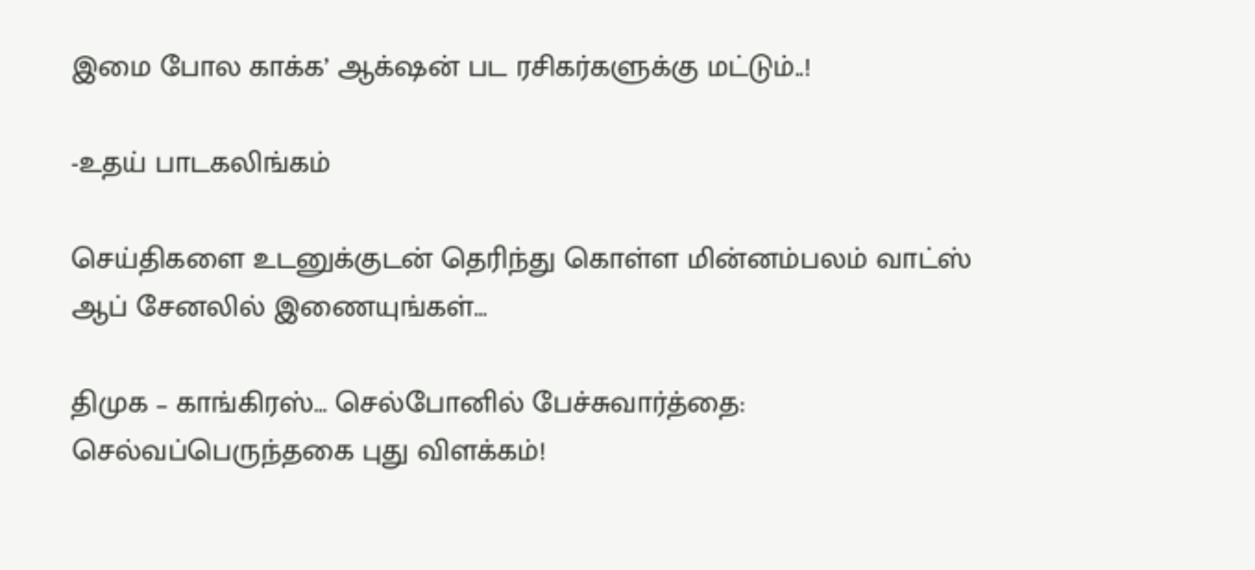இமை போல காக்க’ ஆக்‌ஷன் பட ரசிகர்களுக்கு மட்டும்..!

-உதய் பாடகலிங்கம்

செய்திகளை உடனுக்குடன் தெரிந்து கொள்ள மின்னம்பலம் வாட்ஸ் ஆப் சேனலில் இணையுங்கள்…

திமுக – காங்கிரஸ்… செல்போனில் பேச்சுவார்த்தை: செல்வப்பெருந்தகை புது விளக்கம்!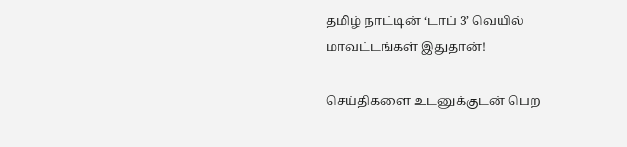தமிழ் நாட்டின் ‘டாப் 3’ வெயில் மாவட்டங்கள் இதுதான்!

செய்திகளை உடனுக்குடன் பெற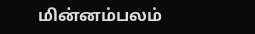மின்னம்பலம்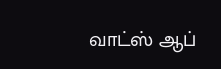வாட்ஸ் ஆப்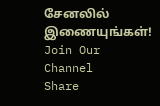சேனலில் இணையுங்கள்!
Join Our Channel
Share